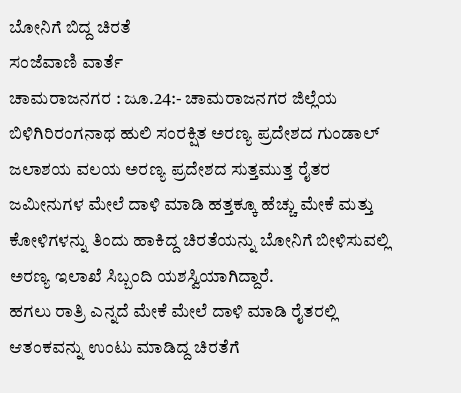ಬೋನಿಗೆ ಬಿದ್ದ ಚಿರತೆ
ಸಂಜೆವಾಣಿ ವಾರ್ತೆ
ಚಾಮರಾಜನಗರ : ಜೂ.24:- ಚಾಮರಾಜನಗರ ಜಿಲ್ಲೆಯ ಬಿಳಿಗಿರಿರಂಗನಾಥ ಹುಲಿ ಸಂರಕ್ಷಿತ ಅರಣ್ಯ ಪ್ರದೇಶದ ಗುಂಡಾಲ್ ಜಲಾಶಯ ವಲಯ ಅರಣ್ಯ ಪ್ರದೇಶದ ಸುತ್ತಮುತ್ತ ರೈತರ ಜಮೀನುಗಳ ಮೇಲೆ ದಾಳಿ ಮಾಡಿ ಹತ್ತಕ್ಕೂ ಹೆಚ್ಚು ಮೇಕೆ ಮತ್ತು ಕೋಳಿಗಳನ್ನು ತಿಂದು ಹಾಕಿದ್ದ ಚಿರತೆಯನ್ನು ಬೋನಿಗೆ ಬೀಳಿಸುವಲ್ಲಿ ಅರಣ್ಯ ಇಲಾಖೆ ಸಿಬ್ಬಂದಿ ಯಶಸ್ವಿಯಾಗಿದ್ದಾರೆ.
ಹಗಲು ರಾತ್ರಿ ಎನ್ನದೆ ಮೇಕೆ ಮೇಲೆ ದಾಳಿ ಮಾಡಿ ರೈತರಲ್ಲಿ ಆತಂಕವನ್ನು ಉಂಟು ಮಾಡಿದ್ದ ಚಿರತೆಗೆ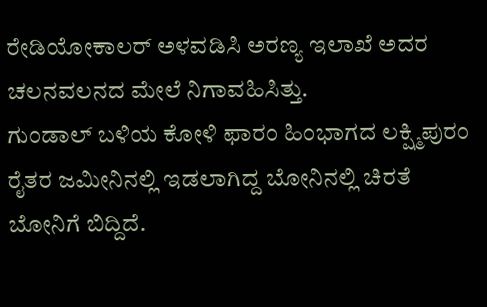ರೇಡಿಯೋಕಾಲರ್ ಅಳವಡಿಸಿ ಅರಣ್ಯ ಇಲಾಖೆ ಅದರ ಚಲನವಲನದ ಮೇಲೆ ನಿಗಾವಹಿಸಿತ್ತು.
ಗುಂಡಾಲ್ ಬಳಿಯ ಕೋಳಿ ಫಾರಂ ಹಿಂಭಾಗದ ಲಕ್ಷ್ಮಿಪುರಂ ರೈತರ ಜಮೀನಿನಲ್ಲಿ ಇಡಲಾಗಿದ್ದ ಬೋನಿನಲ್ಲಿ ಚಿರತೆ ಬೋನಿಗೆ ಬಿದ್ದಿದೆ.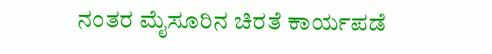ನಂತರ ಮೈಸೂರಿನ ಚಿರತೆ ಕಾರ್ಯಪಡೆ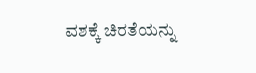ವಶಕ್ಕೆ ಚಿರತೆಯನ್ನು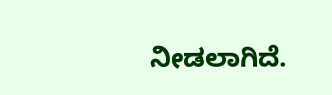ನೀಡಲಾಗಿದೆ.